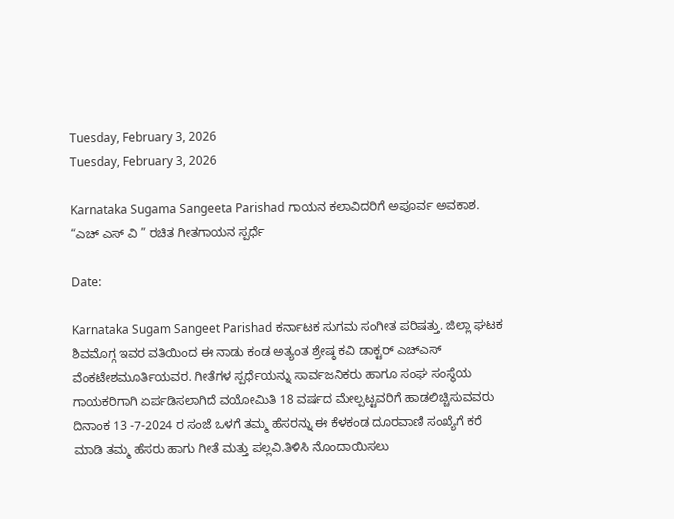Tuesday, February 3, 2026
Tuesday, February 3, 2026

Karnataka Sugama Sangeeta Parishad ಗಾಯನ ಕಲಾವಿದರಿಗೆ ಅಪೂರ್ವ ಅವಕಾಶ. “ಎಚ್ ಎಸ್ ವಿ ” ರಚಿತ ಗೀತಗಾಯನ ಸ್ಪರ್ಧೆ

Date:

Karnataka Sugam Sangeet Parishad ಕರ್ನಾಟಕ ಸುಗಮ ಸಂಗೀತ ಪರಿಷತ್ತು. ಜಿಲ್ಲಾ ಘಟಕ ಶಿವಮೊಗ್ಗ ಇವರ ವತಿಯಿಂದ ಈ ನಾಡು ಕಂಡ ಅತ್ಯಂತ ಶ್ರೇಷ್ಠ ಕವಿ ಡಾಕ್ಟರ್ ಎಚ್ಎಸ್ ವೆಂಕಟೇಶಮೂರ್ತಿಯವರ. ಗೀತೆಗಳ ಸ್ಪರ್ಧೆಯನ್ನು ಸಾರ್ವಜನಿಕರು ಹಾಗೂ ಸಂಘ ಸಂಸ್ಥೆಯ ಗಾಯಕರಿಗಾಗಿ ಏರ್ಪಡಿಸಲಾಗಿದೆ ವಯೋಮಿತಿ 18 ವರ್ಷದ ಮೇಲ್ಪಟ್ಟವರಿಗೆ ಹಾಡಲಿಚ್ಚಿಸುವವರು ದಿನಾಂಕ 13 -7-2024 ರ ಸಂಜೆ ಒಳಗೆ ತಮ್ಮ ಹೆಸರನ್ನು ಈ ಕೆಳಕಂಡ ದೂರವಾಣಿ ಸಂಖ್ಯೆಗೆ ಕರೆ ಮಾಡಿ ತಮ್ಮ ಹೆಸರು ಹಾಗು ಗೀತೆ ಮತ್ತು ಪಲ್ಲವಿ.ತಿಳಿಸಿ ನೊಂದಾಯಿಸಲು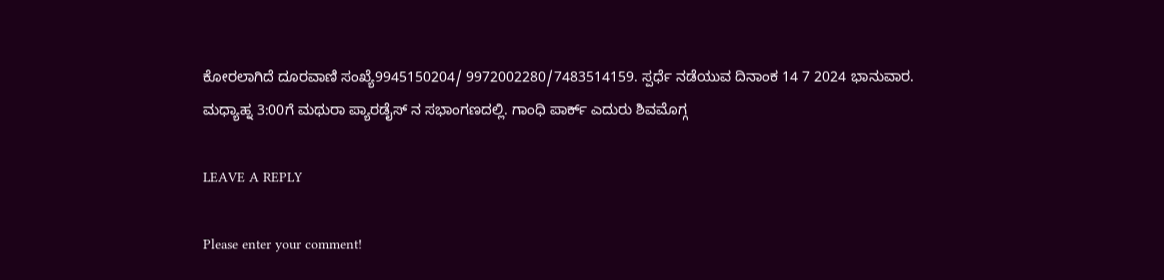ಕೋರಲಾಗಿದೆ ದೂರವಾಣಿ ಸಂಖ್ಯೆ9945150204/ 9972002280/7483514159. ಸ್ಪರ್ಧೆ ನಡೆಯುವ ದಿನಾಂಕ 14 7 2024 ಭಾನುವಾರ. ಮಧ್ಯಾಹ್ನ 3:00ಗೆ ಮಥುರಾ ಪ್ಯಾರಡೈಸ್ ನ ಸಭಾಂಗಣದಲ್ಲಿ. ಗಾಂಧಿ ಪಾರ್ಕ್ ಎದುರು ಶಿವಮೊಗ್ಗ

LEAVE A REPLY

Please enter your comment!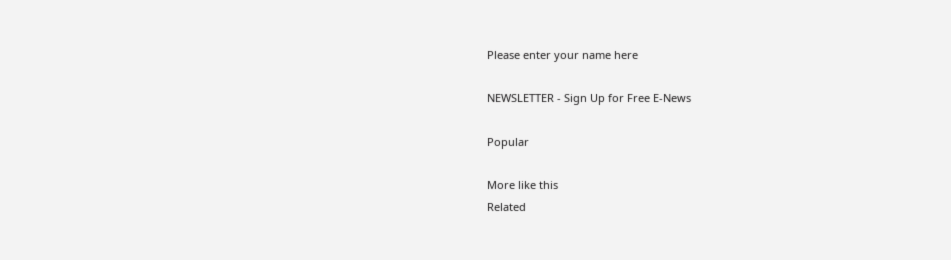Please enter your name here

NEWSLETTER - Sign Up for Free E-News

Popular

More like this
Related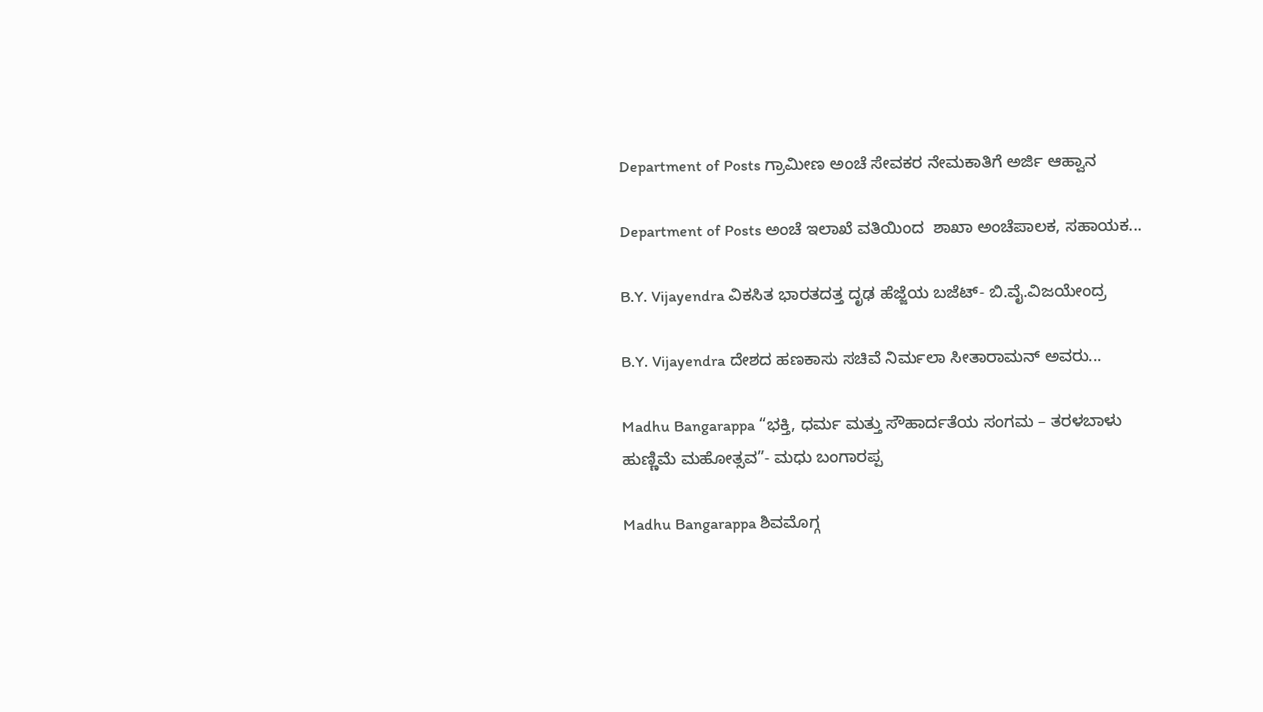Department of Posts ಗ್ರಾಮೀಣ ಅಂಚೆ ಸೇವಕರ ನೇಮಕಾತಿಗೆ ಅರ್ಜಿ ಆಹ್ವಾನ

Department of Posts ಅಂಚೆ ಇಲಾಖೆ ವತಿಯಿಂದ  ಶಾಖಾ ಅಂಚೆಪಾಲಕ, ಸಹಾಯಕ...

B.Y. Vijayendra ವಿಕಸಿತ ಭಾರತದತ್ತ ದೃಢ ಹೆಜ್ಜೆಯ ಬಜೆಟ್- ಬಿ.ವೈ.ವಿಜಯೇಂದ್ರ

B.Y. Vijayendra ದೇಶದ ಹಣಕಾಸು ಸಚಿವೆ ನಿರ್ಮಲಾ ಸೀತಾರಾಮನ್ ಅವರು...

Madhu Bangarappa “ಭಕ್ತಿ, ಧರ್ಮ ಮತ್ತು ಸೌಹಾರ್ದತೆಯ ಸಂಗಮ – ತರಳಬಾಳು ಹುಣ್ಣಿಮೆ ಮಹೋತ್ಸವ”- ಮಧು ಬಂಗಾರಪ್ಪ

Madhu Bangarappa ಶಿವಮೊಗ್ಗ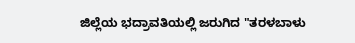ಜಿಲ್ಲೆಯ ಭದ್ರಾವತಿಯಲ್ಲಿ ಜರುಗಿದ "ತರಳಬಾಳು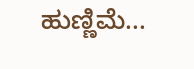ಹುಣ್ಣಿಮೆ...